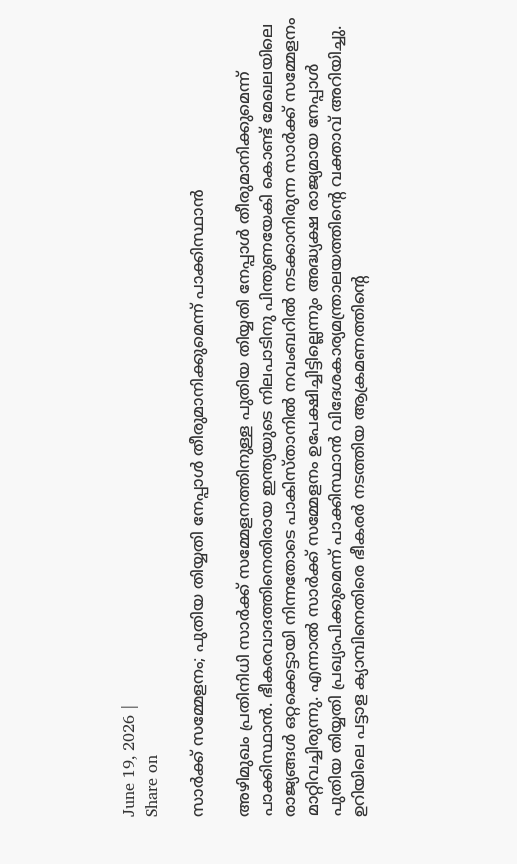June 19, 2026 |
Share on

സാര്‍ക്ക് സമ്മേളനം; പുതിയ തിയ്യതി നേപ്പാള്‍ തീരുമാനിക്കുമെന്ന് പാക്കിസ്ഥാന്‍

അഴിമുഖം പ്രതിനിധി സാര്‍ക്ക് സമ്മേളനത്തിനുള്ള പുതിയ തിയ്യതി നേപ്പാള്‍ തീരുമാനിക്കുമെന്ന് പാക്കിസ്ഥാന്‍. ഭീകരവാദത്തിനെതിരായ ഇന്ത്യയുടെ നിലപാടിനു പിന്തുണയേകി കൊണ്ട് മേഖലയിലെ രാജ്യങ്ങള്‍ ഒറ്റക്കെട്ടായി നിന്നതോടെ പാകിസ്താനില്‍ നവംബറില്‍ നടക്കാനിരുന്ന സാര്‍ക്ക് സമ്മേളനം മാറ്റിവച്ചിരുന്നു. എന്നാല്‍ സാര്‍ക്ക് സമ്മേളനം ഉപേക്ഷിച്ചിട്ടില്ലെന്നും അദ്ധ്യക്ഷ രാജ്യമായ നേപ്പാള്‍ പുതിയ തിയ്യതി പ്രഖ്യാപിക്കുമെന്ന് പാക്കിസ്ഥാന്‍ വിദേശകാര്യമന്ത്രാലയത്തിന്റെ വക്താവ് അറിയിച്ചു. ഉറിയിലെ പട്ടാള ക്യാമ്പിനെതിരെ ഭീകരര്‍ നടത്തിയ ആക്രമണത്തിന്റെ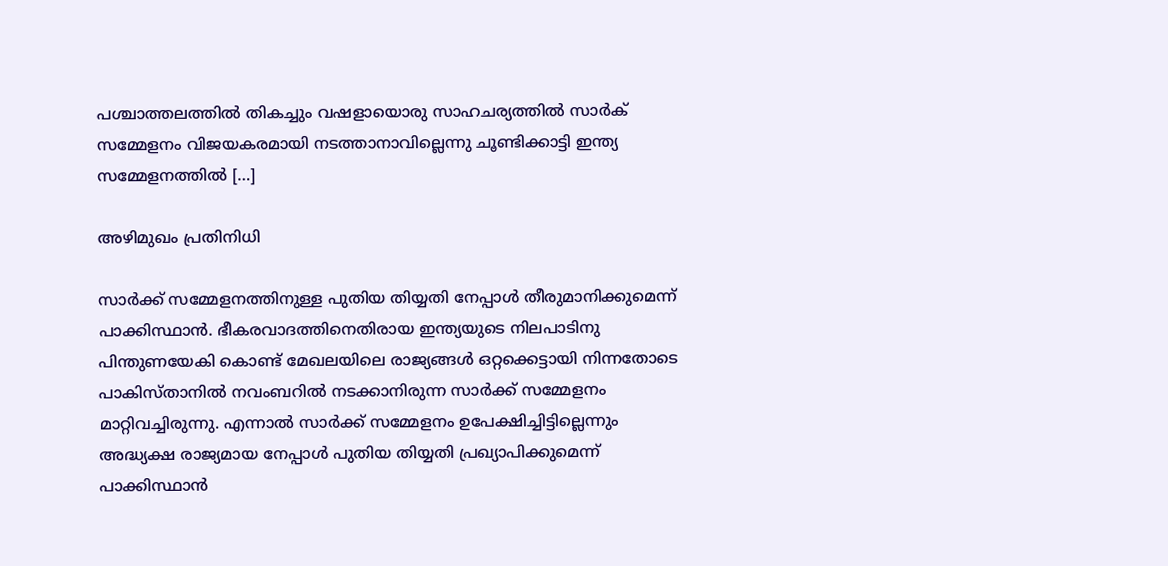പശ്ചാത്തലത്തില്‍ തികച്ചും വഷളായൊരു സാഹചര്യത്തില്‍ സാര്‍ക് സമ്മേളനം വിജയകരമായി നടത്താനാവില്ലെന്നു ചൂണ്ടിക്കാട്ടി ഇന്ത്യ സമ്മേളനത്തില്‍ […]

അഴിമുഖം പ്രതിനിധി

സാര്‍ക്ക് സമ്മേളനത്തിനുള്ള പുതിയ തിയ്യതി നേപ്പാള്‍ തീരുമാനിക്കുമെന്ന് പാക്കിസ്ഥാന്‍. ഭീകരവാദത്തിനെതിരായ ഇന്ത്യയുടെ നിലപാടിനു പിന്തുണയേകി കൊണ്ട് മേഖലയിലെ രാജ്യങ്ങള്‍ ഒറ്റക്കെട്ടായി നിന്നതോടെ പാകിസ്താനില്‍ നവംബറില്‍ നടക്കാനിരുന്ന സാര്‍ക്ക് സമ്മേളനം മാറ്റിവച്ചിരുന്നു. എന്നാല്‍ സാര്‍ക്ക് സമ്മേളനം ഉപേക്ഷിച്ചിട്ടില്ലെന്നും അദ്ധ്യക്ഷ രാജ്യമായ നേപ്പാള്‍ പുതിയ തിയ്യതി പ്രഖ്യാപിക്കുമെന്ന് പാക്കിസ്ഥാന്‍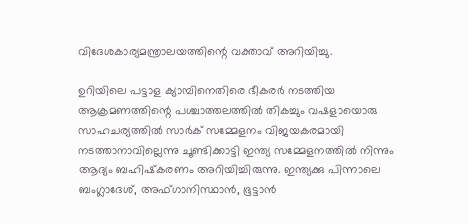വിദേശകാര്യമന്ത്രാലയത്തിന്റെ വക്താവ് അറിയിച്ചു.

ഉറിയിലെ പട്ടാള ക്യാമ്പിനെതിരെ ഭീകരര്‍ നടത്തിയ ആക്രമണത്തിന്റെ പശ്ചാത്തലത്തില്‍ തികച്ചും വഷളായൊരു സാഹചര്യത്തില്‍ സാര്‍ക് സമ്മേളനം വിജയകരമായി നടത്താനാവില്ലെന്നു ചൂണ്ടിക്കാട്ടി ഇന്ത്യ സമ്മേളനത്തില്‍ നിന്നും ആദ്യം ബഹിഷ്‌കരണം അറിയിച്ചിരുന്നു. ഇന്ത്യക്കു പിന്നാലെ ബംഗ്ലാദേശ്, അഫ്ഗാനിസ്ഥാന്‍, ഭൂട്ടാന്‍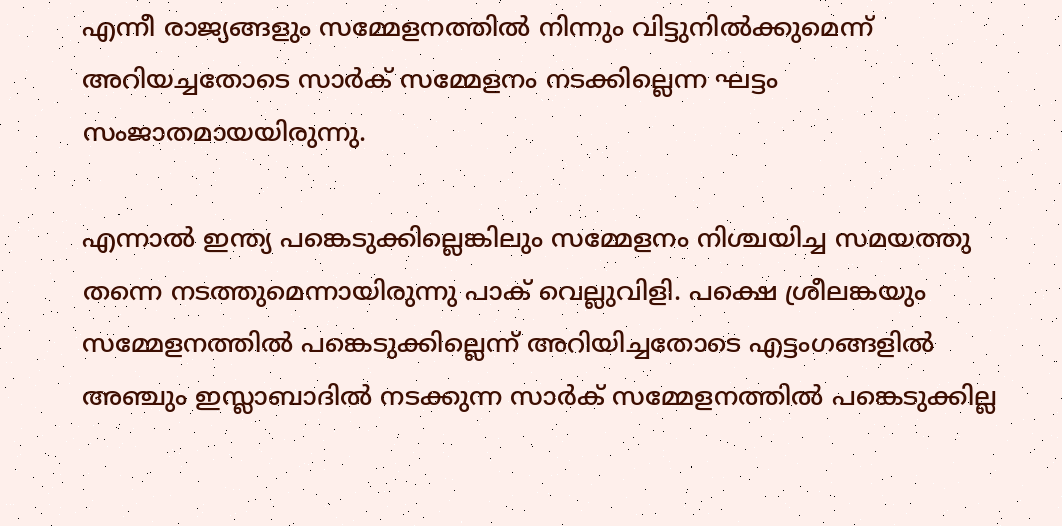എന്നീ രാജ്യങ്ങളും സമ്മേളനത്തില്‍ നിന്നും വിട്ടുനില്‍ക്കുമെന്ന് അറിയച്ചതോടെ സാര്‍ക് സമ്മേളനം നടക്കില്ലെന്ന ഘട്ടം സംജാതമായയിരുന്നു.

എന്നാല്‍ ഇന്ത്യ പങ്കെടുക്കില്ലെങ്കിലും സമ്മേളനം നിശ്ചയിച്ച സമയത്തു തന്നെ നടത്തുമെന്നായിരുന്നു പാക് വെല്ലുവിളി. പക്ഷെ ശ്രീലങ്കയും സമ്മേളനത്തില്‍ പങ്കെടുക്കില്ലെന്ന് അറിയിച്ചതോടെ എട്ടംഗങ്ങളില്‍ അഞ്ചും ഇസ്ലാബാദില്‍ നടക്കുന്ന സാര്‍ക് സമ്മേളനത്തില്‍ പങ്കെടുക്കില്ല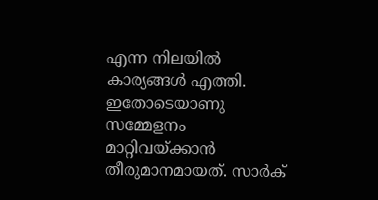എന്ന നിലയില്‍ കാര്യങ്ങള്‍ എത്തി. ഇതോടെയാണു സമ്മേളനം മാറ്റിവയ്ക്കാന്‍ തീരുമാനമായത്. സാര്‍ക്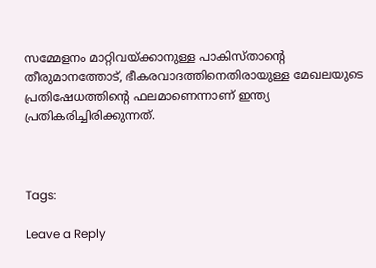സമ്മേളനം മാറ്റിവയ്ക്കാനുള്ള പാകിസ്താന്റെ തീരുമാനത്തോട്, ഭീകരവാദത്തിനെതിരായുള്ള മേഖലയുടെ പ്രതിഷേധത്തിന്റെ ഫലമാണെന്നാണ് ഇന്ത്യ പ്രതികരിച്ചിരിക്കുന്നത്.



Tags:

Leave a Reply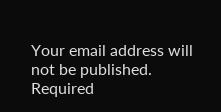Your email address will not be published. Required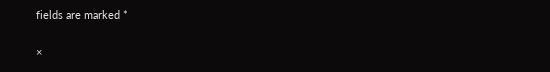fields are marked *

×